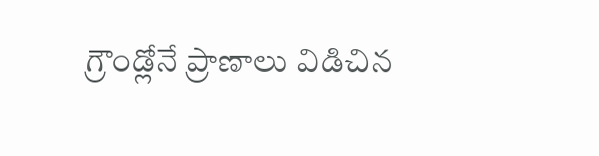గ్రౌండ్లోనే ప్రాణాలు విడిచిన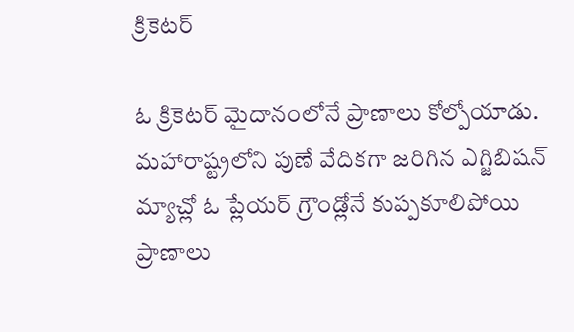క్రికెటర్

ఓ క్రికెటర్ మైదానంలోనే ప్రాణాలు కోల్పోయాడు. మహారాష్ట్రలోని పుణే వేదికగా జరిగిన ఎగ్జిబిషన్ మ్యాచ్లో ఓ ప్లేయర్ గ్రౌండ్లోనే కుప్పకూలిపోయి ప్రాణాలు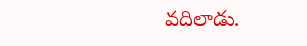వదిలాడు.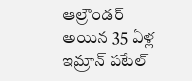ఆల్రౌండర్ అయిన 35 ఏళ్ల ఇమ్రాన్ పటేల్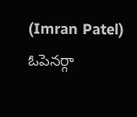(Imran Patel) ఓపెనర్గా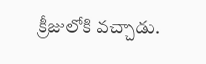క్రీజులోకి వచ్చాడు.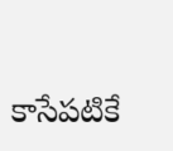కాసేపటికే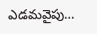ఎడమవైపు…